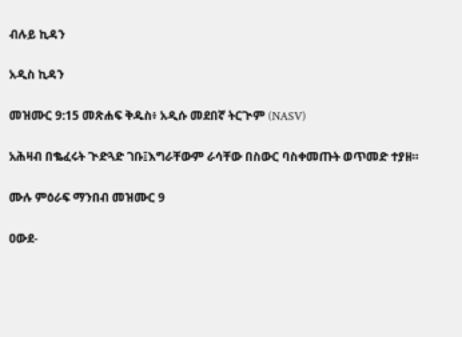ብሉይ ኪዳን

አዲስ ኪዳን

መዝሙር 9:15 መጽሐፍ ቅዱስ፥ አዲሱ መደበኛ ትርጒም (NASV)

አሕዛብ በቈፈሩት ጒድጓድ ገቡ፤እግራቸውም ራሳቸው በስውር ባስቀመጡት ወጥመድ ተያዘ።

ሙሉ ምዕራፍ ማንበብ መዝሙር 9

ዐውደ-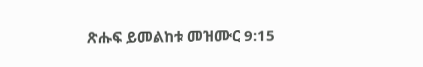ጽሑፍ ይመልከቱ መዝሙር 9:15